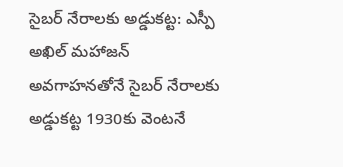సైబర్ నేరాలకు అడ్డుకట్ట: ఎస్పీ అఖిల్ మహాజన్
అవగాహనతోనే సైబర్ నేరాలకు అడ్డుకట్ట 1930కు వెంటనే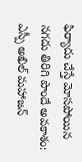ఫిర్యాదు చేస్తే మోసపోయిన నగదు తిరిగి పొందే అవకాశం: ఎస్పీ అఖిల్ మహాజన్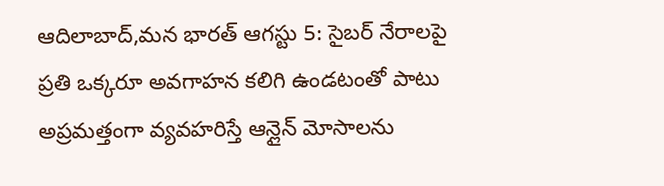ఆదిలాబాద్,మన భారత్ ఆగస్టు 5: సైబర్ నేరాలపై ప్రతి ఒక్కరూ అవగాహన కలిగి ఉండటంతో పాటు అప్రమత్తంగా వ్యవహరిస్తే ఆన్లైన్ మోసాలను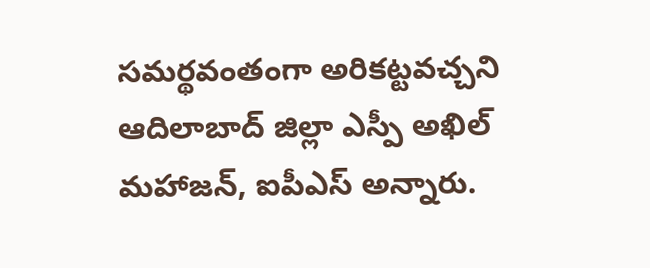సమర్థవంతంగా అరికట్టవచ్చని ఆదిలాబాద్ జిల్లా ఎస్పీ అఖిల్ మహాజన్, ఐపీఎస్ అన్నారు.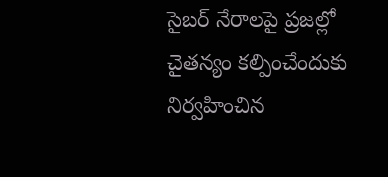సైబర్ నేరాలపై ప్రజల్లో చైతన్యం కల్పించేందుకు నిర్వహించిన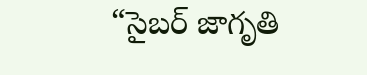“సైబర్ జాగృతి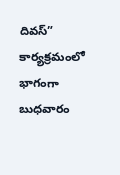దివస్” కార్యక్రమంలో భాగంగా బుధవారం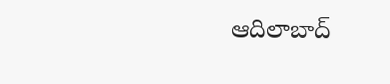ఆదిలాబాద్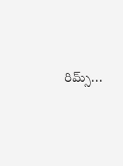రిమ్స్...